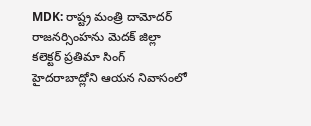MDK: రాష్ట్ర మంత్రి దామోదర్ రాజనర్సింహను మెదక్ జిల్లా కలెక్టర్ ప్రతిమా సింగ్ హైదరాబాద్లోని ఆయన నివాసంలో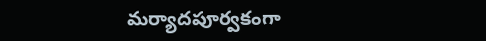మర్యాదపూర్వకంగా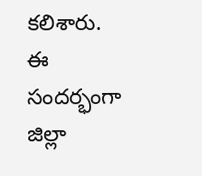కలిశారు. ఈ సందర్భంగా జిల్లా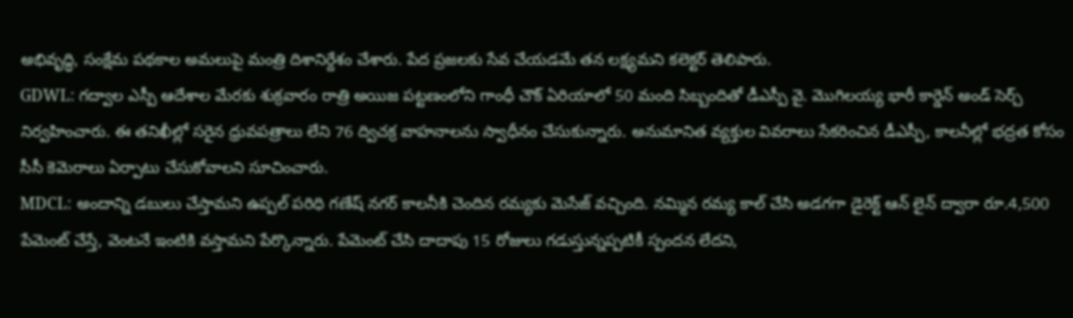అభివృద్ధి, సంక్షేమ పథకాల అమలుపై మంత్రి దిశానిర్దేశం చేశారు. పేద ప్రజలకు సేవ చేయడమే తన లక్ష్యమని కలెక్టర్ తెలిపారు.
GDWL: గద్వాల ఎస్పీ ఆదేశాల మేరకు శుక్రవారం రాత్రి అయిజ పట్టణంలోని గాంధీ చౌక్ ఏరియాలో 50 మంది సిబ్బందితో డీఎస్పీ వై. మొగిలయ్య భారీ కార్డెన్ అండ్ సెర్చ్ నిర్వహించారు. ఈ తనిఖీల్లో సరైన ధ్రువపత్రాలు లేని 76 ద్విచక్ర వాహనాలను స్వాధీనం చేసుకున్నారు. అనుమానిత వ్యక్తుల వివరాలు సేకరించిన డీఎస్పీ, కాలనీల్లో భద్రత కోసం సీసీ కెమెరాలు ఏర్పాటు చేసుకోవాలని సూచించారు.
MDCL: అందాన్ని డబులు చేస్తామని ఉప్పల్ పరిధి గణేష్ నగర్ కాలనీకి చెందిన రమ్యకు మెసేజ్ వచ్చింది. నమ్మిన రమ్య కాల్ చేసి అడగగా డైరెక్ట్ ఆన్ లైన్ ద్వారా రూ.4,500 పేమెంట్ చేస్తే, వెంటనే ఇంటికి వస్తామని పేర్కొన్నారు. పేమెంట్ చేసి దాదాపు 15 రోజులు గడుస్తున్నప్పటికీ స్పందన లేదని,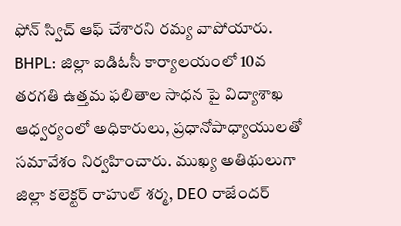ఫోన్ స్విచ్ ఆఫ్ చేశారని రమ్య వాపోయారు.
BHPL: జిల్లా ఐడిఓసీ కార్యాలయంలో 10వ తరగతి ఉత్తమ ఫలితాల సాధన పై విద్యాశాఖ ఆధ్వర్యంలో అధికారులు, ప్రధానోపాధ్యాయులతో సమావేశం నిర్వహించారు. ముఖ్య అతిథులుగా జిల్లా కలెక్టర్ రాహుల్ శర్మ, DEO రాజేందర్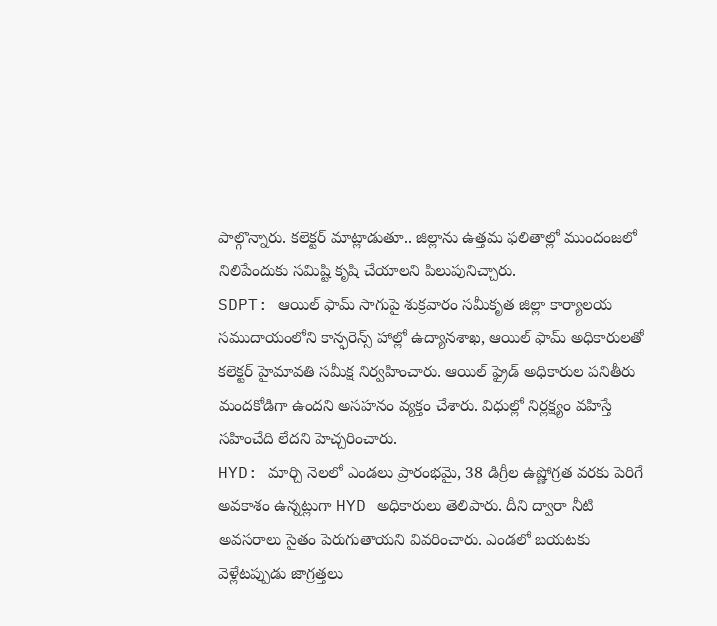పాల్గొన్నారు. కలెక్టర్ మాట్లాడుతూ.. జిల్లాను ఉత్తమ ఫలితాల్లో ముందంజలో నిలిపేందుకు సమిష్టి కృషి చేయాలని పిలుపునిచ్చారు.
SDPT: ఆయిల్ ఫామ్ సాగుపై శుక్రవారం సమీకృత జిల్లా కార్యాలయ సముదాయంలోని కాన్ఫరెన్స్ హాల్లో ఉద్యానశాఖ, ఆయిల్ ఫామ్ అధికారులతో కలెక్టర్ హైమావతి సమీక్ష నిర్వహించారు. ఆయిల్ ఫ్రైడ్ అధికారుల పనితీరు మందకోడిగా ఉందని అసహనం వ్యక్తం చేశారు. విధుల్లో నిర్లక్ష్యం వహిస్తే సహించేది లేదని హెచ్చరించారు.
HYD: మార్చి నెలలో ఎండలు ప్రారంభమై, 38 డిగ్రీల ఉష్ణోగ్రత వరకు పెరిగే అవకాశం ఉన్నట్లుగా HYD అధికారులు తెలిపారు. దీని ద్వారా నీటి అవసరాలు సైతం పెరుగుతాయని వివరించారు. ఎండలో బయటకు వెళ్లేటప్పుడు జాగ్రత్తలు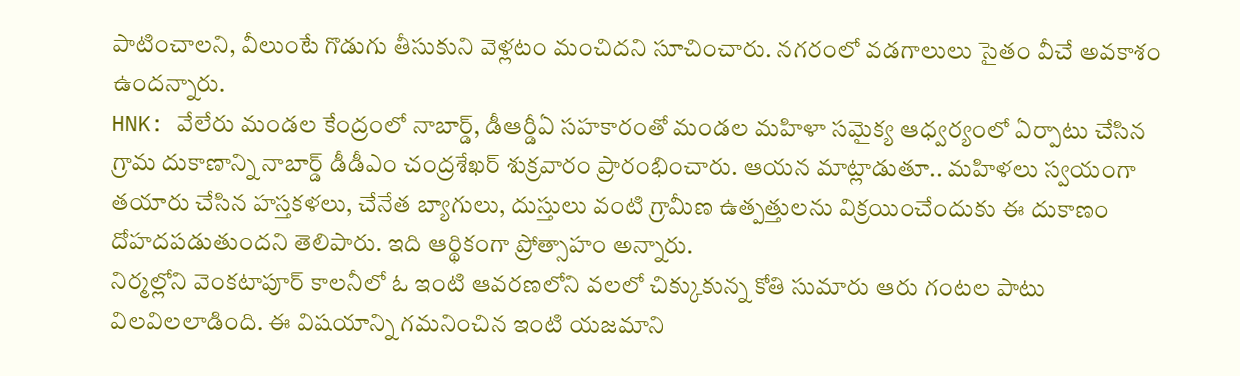పాటించాలని, వీలుంటే గొడుగు తీసుకుని వెళ్లటం మంచిదని సూచించారు. నగరంలో వడగాలులు సైతం వీచే అవకాశం ఉందన్నారు.
HNK: వేలేరు మండల కేంద్రంలో నాబార్డ్, డీఆర్డీఏ సహకారంతో మండల మహిళా సమైక్య ఆధ్వర్యంలో ఏర్పాటు చేసిన గ్రామ దుకాణాన్ని నాబార్డ్ డీడీఎం చంద్రశేఖర్ శుక్రవారం ప్రారంభించారు. ఆయన మాట్లాడుతూ.. మహిళలు స్వయంగా తయారు చేసిన హస్తకళలు, చేనేత బ్యాగులు, దుస్తులు వంటి గ్రామీణ ఉత్పత్తులను విక్రయించేందుకు ఈ దుకాణం దోహదపడుతుందని తెలిపారు. ఇది ఆర్థికంగా ప్రోత్సాహం అన్నారు.
నిర్మల్లోని వెంకటాపూర్ కాలనీలో ఓ ఇంటి ఆవరణలోని వలలో చిక్కుకున్న కోతి సుమారు ఆరు గంటల పాటు విలవిలలాడింది. ఈ విషయాన్ని గమనించిన ఇంటి యజమాని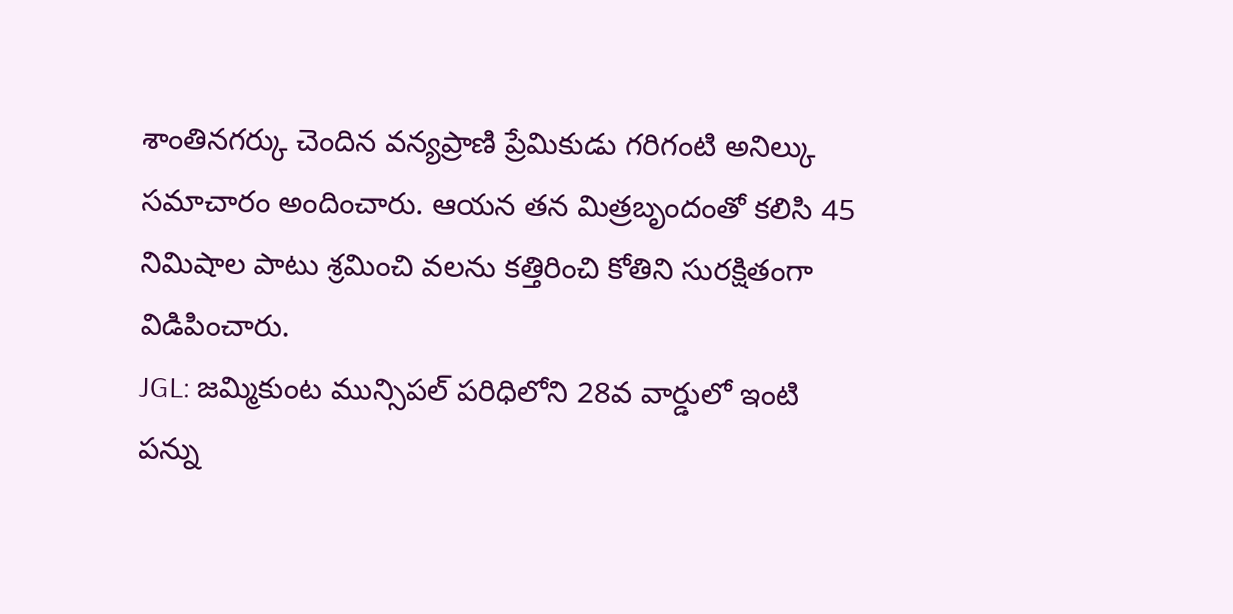శాంతినగర్కు చెందిన వన్యప్రాణి ప్రేమికుడు గరిగంటి అనిల్కు సమాచారం అందించారు. ఆయన తన మిత్రబృందంతో కలిసి 45 నిమిషాల పాటు శ్రమించి వలను కత్తిరించి కోతిని సురక్షితంగా విడిపించారు.
JGL: జమ్మికుంట మున్సిపల్ పరిధిలోని 28వ వార్డులో ఇంటి పన్ను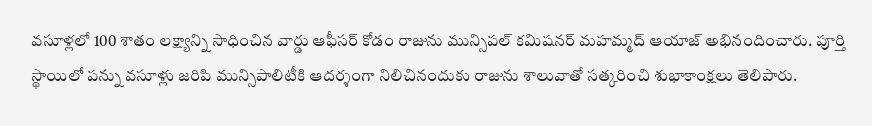వసూళ్లలో 100 శాతం లక్ష్యాన్ని సాధించిన వార్డు ఆఫీసర్ కోడం రాజును మున్సిపల్ కమిషనర్ మహమ్మద్ ఆయాజ్ అభినందించారు. పూర్తి స్థాయిలో పన్ను వసూళ్లు జరిపి మున్సిపాలిటీకి ఆదర్శంగా నిలిచినందుకు రాజును శాలువాతో సత్కరించి శుభాకాంక్షలు తెలిపారు.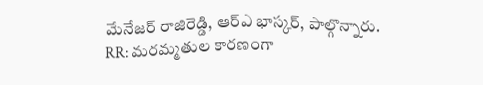మేనేజర్ రాజిరెడ్డి, ఆర్ఎ భాస్కర్, పాల్గొన్నారు.
RR: మరమ్మతుల కారణంగా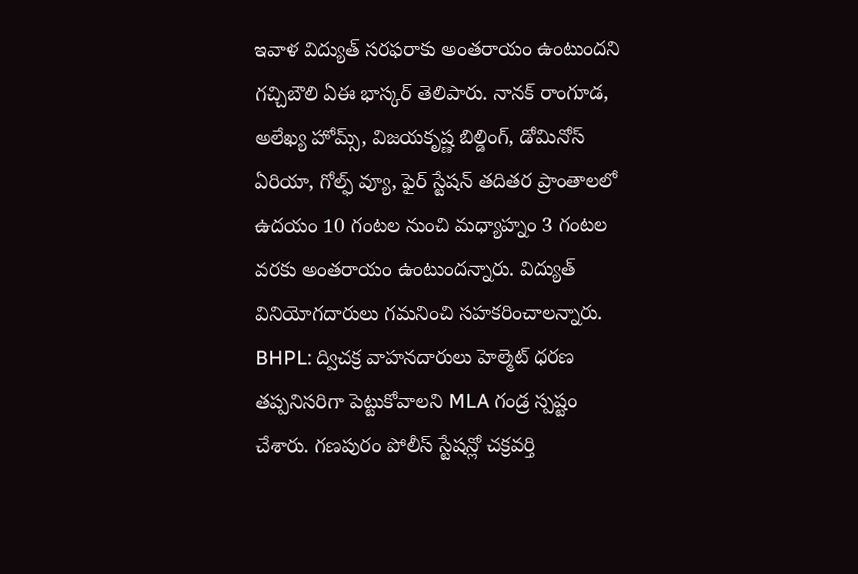ఇవాళ విద్యుత్ సరఫరాకు అంతరాయం ఉంటుందని గచ్చిబౌలి ఏఈ భాస్కర్ తెలిపారు. నానక్ రాంగూడ, అలేఖ్య హోమ్స్, విజయకృష్ణ బిల్డింగ్, డోమినోస్ ఏరియా, గోల్ఫ్ వ్యూ, ఫైర్ స్టేషన్ తదితర ప్రాంతాలలో ఉదయం 10 గంటల నుంచి మధ్యాహ్నం 3 గంటల వరకు అంతరాయం ఉంటుందన్నారు. విద్యుత్ వినియోగదారులు గమనించి సహకరించాలన్నారు.
BHPL: ద్విచక్ర వాహనదారులు హెల్మెట్ ధరణ తప్పనిసరిగా పెట్టుకోవాలని MLA గండ్ర స్పష్టం చేశారు. గణపురం పోలీస్ స్టేషన్లో చక్రవర్తి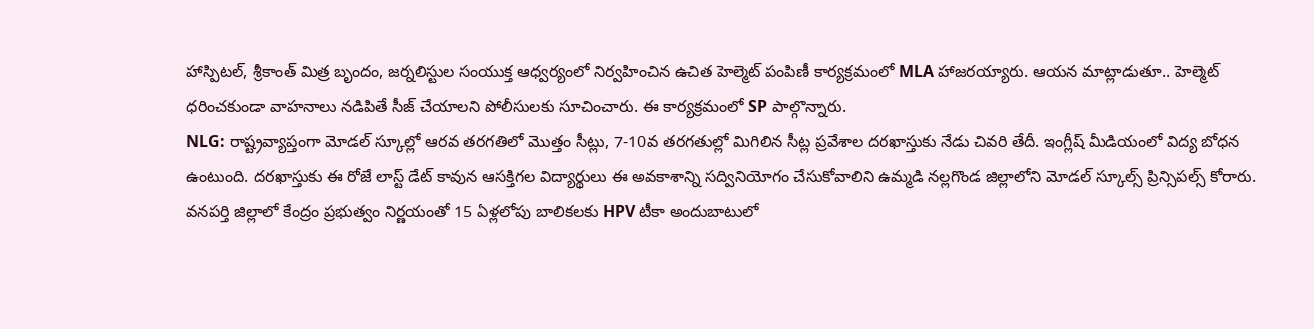హాస్పిటల్, శ్రీకాంత్ మిత్ర బృందం, జర్నలిస్టుల సంయుక్త ఆధ్వర్యంలో నిర్వహించిన ఉచిత హెల్మెట్ పంపిణీ కార్యక్రమంలో MLA హాజరయ్యారు. ఆయన మాట్లాడుతూ.. హెల్మెట్ ధరించకుండా వాహనాలు నడిపితే సీజ్ చేయాలని పోలీసులకు సూచించారు. ఈ కార్యక్రమంలో SP పాల్గొన్నారు.
NLG: రాష్ట్రవ్యాప్తంగా మోడల్ స్కూల్లో ఆరవ తరగతిలో మొత్తం సీట్లు, 7-10వ తరగతుల్లో మిగిలిన సీట్ల ప్రవేశాల దరఖాస్తుకు నేడు చివరి తేదీ. ఇంగ్లీష్ మీడియంలో విద్య బోధన ఉంటుంది. దరఖాస్తుకు ఈ రోజే లాస్ట్ డేట్ కావున ఆసక్తిగల విద్యార్థులు ఈ అవకాశాన్ని సద్వినియోగం చేసుకోవాలిని ఉమ్మడి నల్లగొండ జిల్లాలోని మోడల్ స్కూల్స్ ప్రిన్సిపల్స్ కోరారు.
వనపర్తి జిల్లాలో కేంద్రం ప్రభుత్వం నిర్ణయంతో 15 ఏళ్లలోపు బాలికలకు HPV టీకా అందుబాటులో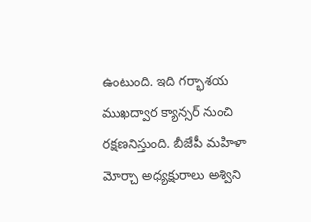ఉంటుంది. ఇది గర్భాశయ ముఖద్వార క్యాన్సర్ నుంచి రక్షణనిస్తుంది. బీజేపీ మహిళా మోర్చా అధ్యక్షురాలు అశ్విని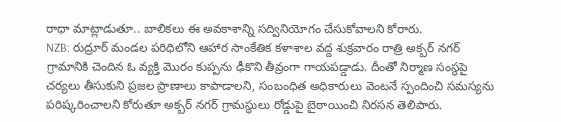రాధా మాట్లాడుతూ.. బాలికలు ఈ అవకాశాన్ని సద్వినియోగం చేసుకోవాలని కోరారు.
NZB: రుద్రూర్ మండల పరిధిలోని ఆహార సాంకేతిక కళాశాల వద్ద శుక్రవారం రాత్రి అక్బర్ నగర్ గ్రామానికి చెందిన ఓ వ్యక్తి మొరం కుప్పను ఢీకొని తీవ్రంగా గాయపడ్డాడు. దీంతో నిర్మాణ సంస్థపై చర్యలు తీసుకుని ప్రజల ప్రాణాలు కాపాడాలని, సంబంధిత అధికారులు వెంటనే స్పందించి సమస్యను పరిష్కరించాలని కోరుతూ అక్బర్ నగర్ గ్రామస్థులు రోడ్డుపై బైఠాయించి నిరసన తెలిపారు.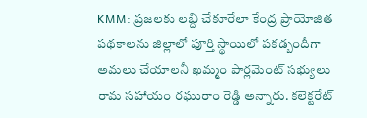KMM: ప్రజలకు లబ్ది చేకూరేలా కేంద్ర ప్రాయోజిత పథకాలను జిల్లాలో పూర్తి స్థాయిలో పకడ్బందీగా అమలు చేయాలనీ ఖమ్మం పార్లమెంట్ సభ్యులు రామ సహాయం రఘురాం రెడ్డి అన్నారు. కలెక్టరేట్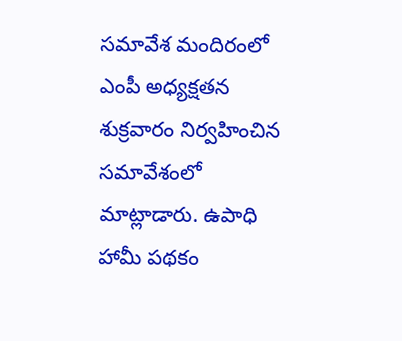సమావేశ మందిరంలో ఎంపీ అధ్యక్షతన శుక్రవారం నిర్వహించిన సమావేశంలో మాట్లాడారు. ఉపాధి హామీ పథకం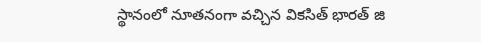స్థానంలో నూతనంగా వచ్చిన వికసిత్ భారత్ జి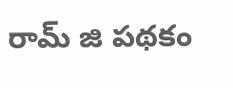రామ్ జి పథకం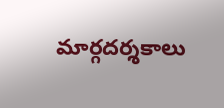మార్గదర్శకాలు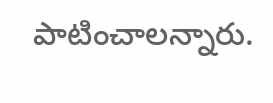పాటించాలన్నారు.